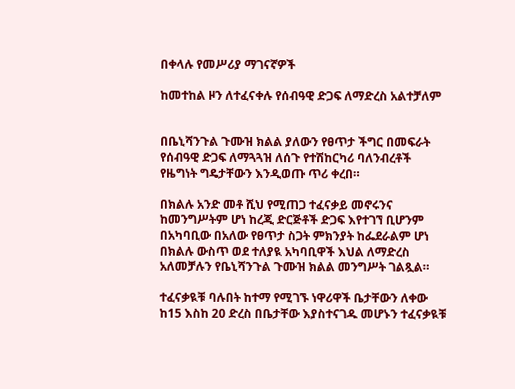በቀላሉ የመሥሪያ ማገናኛዎች

ከመተከል ዞን ለተፈናቀሉ የሰብዓዊ ድጋፍ ለማድረስ አልተቻለም


በቤኒሻንጉል ጉሙዝ ክልል ያለውን የፀጥታ ችግር በመፍራት የሰብዓዊ ድጋፍ ለማጓጓዝ ለሰጉ የተሽከርካሪ ባለንብረቶች የዜግነት ግዴታቸውን እንዲወጡ ጥሪ ቀረበ።

በክልሉ አንድ መቶ ሺህ የሚጠጋ ተፈናቃይ መኖሩንና ከመንግሥትም ሆነ ከረጂ ድርጅቶች ድጋፍ እየተገኘ ቢሆንም በአካባቢው በአለው የፀጥታ ስጋት ምክንያት ከፌደራልም ሆነ በክልሉ ውስጥ ወደ ተለያዪ አካባቢዋች እህል ለማድረስ አለመቻሉን የቤኒሻንጉል ጉሙዝ ክልል መንግሥት ገልጿል።

ተፈናቃዪቹ ባሉበት ከተማ የሚገኙ ነዋሪዋች ቤታቸውን ለቀው ከ15 እስከ 20 ድረስ በቤታቸው እያስተናገዱ መሆኑን ተፈናቃዪቹ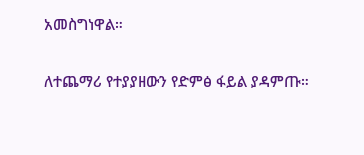አመስግነዋል።

ለተጨማሪ የተያያዘውን የድምፅ ፋይል ያዳምጡ።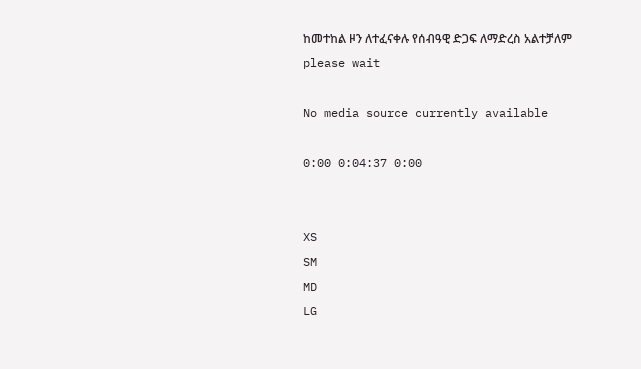ከመተከል ዞን ለተፈናቀሉ የሰብዓዊ ድጋፍ ለማድረስ አልተቻለም
please wait

No media source currently available

0:00 0:04:37 0:00


XS
SM
MD
LG